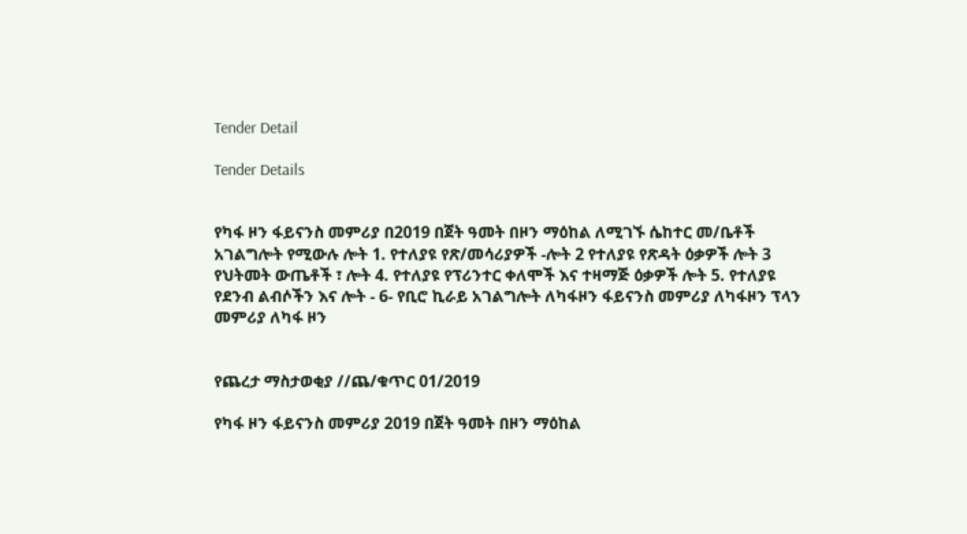Tender Detail

Tender Details


የካፋ ዞን ፋይናንስ መምሪያ በ2019 በጀት ዓመት በዞን ማዕከል ለሚገኙ ሴከተር መ/ቤቶች አገልግሎት የሚውሉ ሎት 1. የተለያዩ የጽ/መሳሪያዎች -ሎት 2 የተለያዩ የጽዳት ዕቃዎች ሎት 3 የህትመት ውጤቶች ፣ ሎት 4. የተለያዩ የፕሪንተር ቀለሞች እና ተዛማጅ ዕቃዎች ሎት 5. የተለያዩ የደንብ ልብሶችን እና ሎት - 6- የቢሮ ኪራይ አገልግሎት ለካፋዞን ፋይናንስ መምሪያ ለካፋዞን ፕላን መምሪያ ለካፋ ዞን


የጨረታ ማስታወቂያ //ጨ/ቁጥር 01/2019

የካፋ ዞን ፋይናንስ መምሪያ 2019 በጀት ዓመት በዞን ማዕከል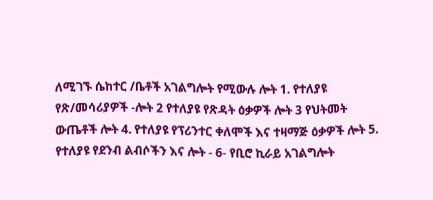ለሚገኙ ሴከተር /ቤቶች አገልግሎት የሚውሉ ሎት 1. የተለያዩ የጽ/መሳሪያዎች -ሎት 2 የተለያዩ የጽዳት ዕቃዎች ሎት 3 የህትመት ውጤቶች ሎት 4. የተለያዩ የፕሪንተር ቀለሞች እና ተዛማጅ ዕቃዎች ሎት 5. የተለያዩ የደንብ ልብሶችን እና ሎት - 6- የቢሮ ኪራይ አገልግሎት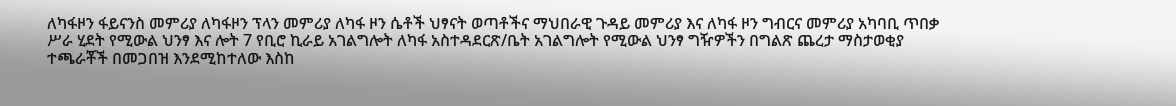ለካፋዞን ፋይናንስ መምሪያ ለካፋዞን ፕላን መምሪያ ለካፋ ዞን ሴቶች ህፃናት ወጣቶችና ማህበራዊ ጉዳይ መምሪያ እና ለካፋ ዞን ግብርና መምሪያ አካባቢ ጥበቃ ሥራ ሂደት የሚውል ህንፃ እና ሎት 7 የቢሮ ኪራይ አገልግሎት ለካፋ አስተዳደርጽ/ቤት አገልግሎት የሚውል ህንፃ ግዥዎችን በግልጽ ጨረታ ማስታወቂያ ተጫራቾች በመጋበዝ እንደሚከተለው እስከ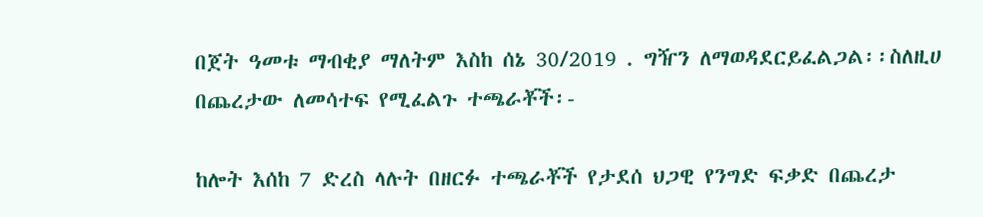በጀት ዓመቱ ማብቂያ ማለትም እስከ ሰኔ 30/2019 . ግዥን ለማወዳደርይፈልጋል፡፡ስለዚሀ በጨረታው ለመሳተፍ የሚፈልጉ ተጫራቾች፡-

ከሎት እሰከ 7 ድረስ ላሉት በዘርፉ ተጫራቾች የታደሰ ህጋዊ የንግድ ፍቃድ በጨረታ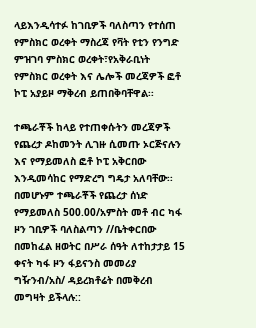ላይእንዲሳተፉ ከገቢዎች ባለስጣን የተሰጠ የምስክር ወረቀት ማስረጃ የቫት የቲን የንግድ ምዝገባ ምስክር ወረቀት፣የአቅራቢነት የምስክር ወረቀት እና ሌሎች መረጃዎች ፎቶ ኮፒ አያይዞ ማቅረብ ይጠበቅባቸዋል፡፡

ተጫራቾች ከላይ የተጠቀሱትን መረጃዎች የጨረታ ዶከመንት ሊገዙ ሲመጡ ኦርጅናሉን እና የማይመለስ ፎቶ ኮፒ አቅርበው እንዲመሳከር የማድረግ ግዴታ አለባቸው፡፡ በመሆኑም ተጫራቾች የጨረታ ሰነድ የማይመለስ 500.00/አምስት መቶ ብር ካፋ ዞን ገቢዎች ባለስልጣን //ቤትቀርበው በመከፈል ዘወትር በሥራ ሰዓት ለተከታታይ 15 ቀናት ካፋ ዞን ፋይናንስ መመሪያ ግዥንብ/አስ/ ዳይረክቶሬት በመቅረብ መግዛት ይችላሉ::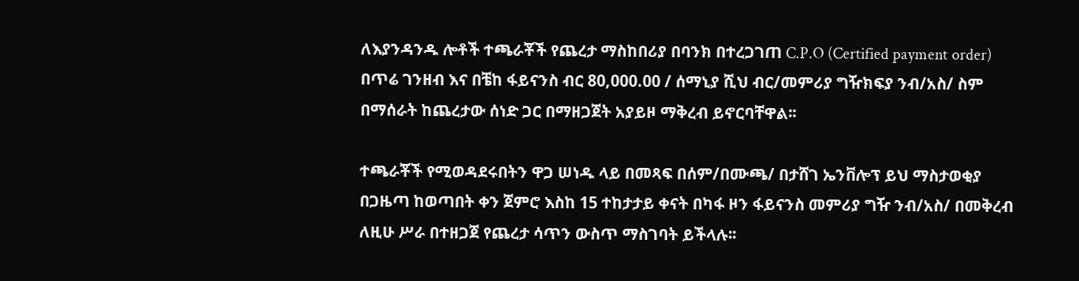ለእያንዳንዱ ሎቶች ተጫራቾች የጨረታ ማስከበሪያ በባንክ በተረጋገጠ C.P.O (Certified payment order) በጥሬ ገንዘብ እና በቼከ ፋይናንስ ብር 80,000.00 / ሰማኒያ ሺህ ብር/መምሪያ ግዥክፍያ ንብ/አስ/ ስም በማሰራት ከጨረታው ሰነድ ጋር በማዘጋጀት አያይዞ ማቅረብ ይኖርባቸዋል፡፡

ተጫራቾች የሚወዳደሩበትን ዋጋ ሠነዱ ላይ በመጻፍ በሰም/በሙጫ/ በታሸገ ኤንቨሎፕ ይህ ማስታወቂያ በጋዜጣ ከወጣበት ቀን ጀምሮ እስከ 15 ተከታታይ ቀናት በካፋ ዞን ፋይናንስ መምሪያ ግዥ ንብ/አስ/ በመቅረብ ለዚሁ ሥራ በተዘጋጀ የጨረታ ሳጥን ውስጥ ማስገባት ይችላሉ፡፡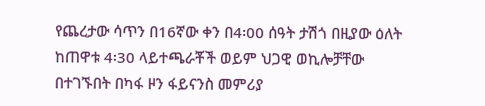የጨረታው ሳጥን በ16ኛው ቀን በ4፡00 ሰዓት ታሽጎ በዚያው ዕለት ከጠዋቱ 4፡30 ላይተጫራቾች ወይም ህጋዊ ወኪሎቻቸው በተገኙበት በካፋ ዞን ፋይናንስ መምሪያ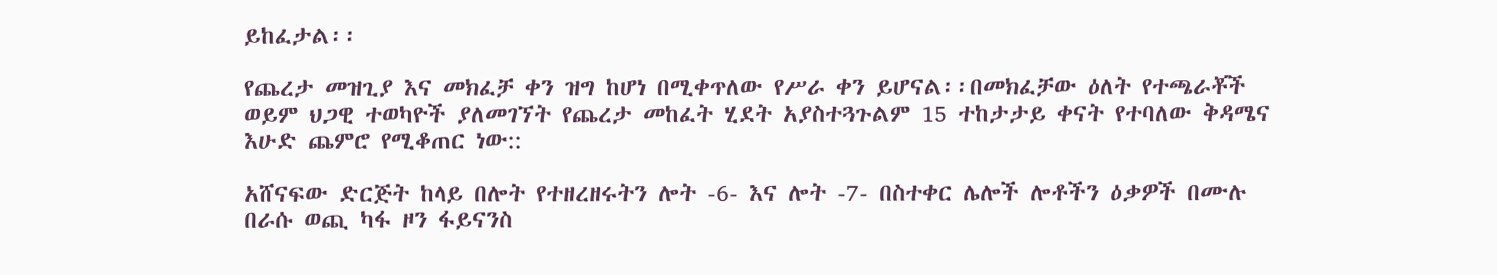ይከፈታል፡፡

የጨረታ መዝጊያ እና መክፈቻ ቀን ዝግ ከሆነ በሚቀጥለው የሥራ ቀን ይሆናል፡፡በመክፈቻው ዕለት የተጫራቾች ወይም ህጋዊ ተወካዮች ያለመገኘት የጨረታ መከፈት ሂደት አያስተጓጉልም 15 ተከታታይ ቀናት የተባለው ቅዳሜና እሁድ ጨምሮ የሚቆጠር ነው::

አሸናፍው ድርጅት ከላይ በሎት የተዘረዘሩትን ሎት -6- እና ሎት -7- በስተቀር ሌሎች ሎቶችን ዕቃዎች በሙሉ በራሱ ወጪ ካፋ ዞን ፋይናንስ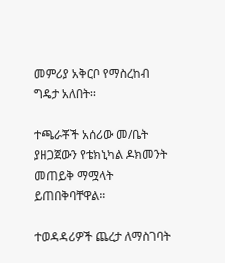መምሪያ አቅርቦ የማስረከብ ግዴታ አለበት፡፡

ተጫራቾች አሰሪው መ/ቤት ያዘጋጀውን የቴክኒካል ዶክመንት መጠይቅ ማሟላት ይጠበቅባቸዋል።

ተወዳዳሪዎች ጨረታ ለማስገባት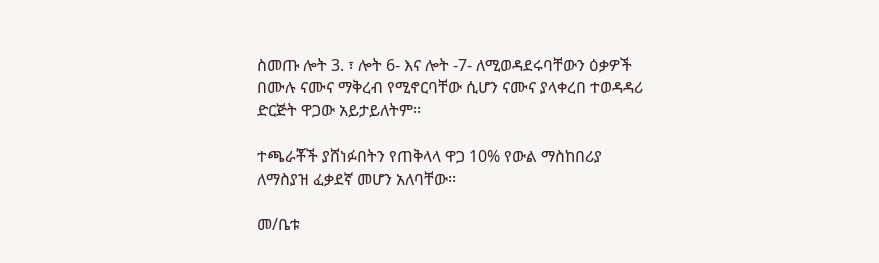ስመጡ ሎት 3. ፣ ሎት 6- እና ሎት -7- ለሚወዳደሩባቸውን ዕቃዎች በሙሉ ናሙና ማቅረብ የሚኖርባቸው ሲሆን ናሙና ያላቀረበ ተወዳዳሪ ድርጅት ዋጋው አይታይለትም፡፡

ተጫራቾች ያሸነፉበትን የጠቅላላ ዋጋ 10% የውል ማስከበሪያ ለማስያዝ ፈቃደኛ መሆን አለባቸው፡፡

መ/ቤቱ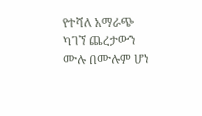የተሻለ አማራጭ ካገኘ ጨረታውን ሙሉ በሙሉም ሆነ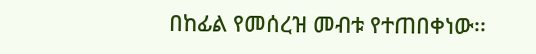በከፊል የመሰረዝ መብቱ የተጠበቀነው፡፡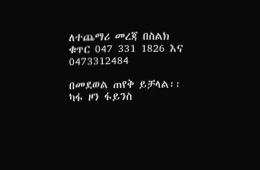ለተጨማሪ መረጃ በስልክ ቁጥር 047 331 1826 እና 0473312484

በመደወል ጠየቅ ይቻላል፡፡
ካፋ ዞን ፋይንስ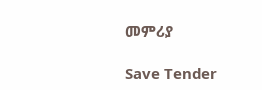መምሪያ

Save Tender